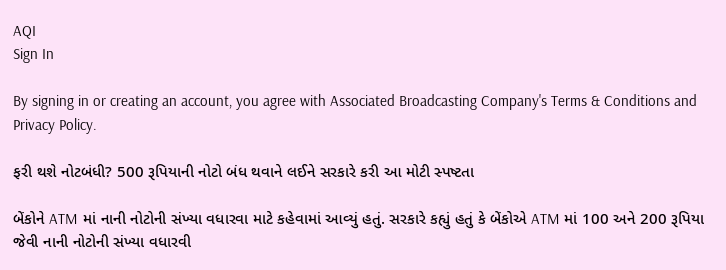AQI
Sign In

By signing in or creating an account, you agree with Associated Broadcasting Company's Terms & Conditions and Privacy Policy.

ફરી થશે નોટબંધી? 500 રૂપિયાની નોટો બંધ થવાને લઈને સરકારે કરી આ મોટી સ્પષ્ટતા

બેંકોને ATM માં નાની નોટોની સંખ્યા વધારવા માટે કહેવામાં આવ્યું હતું. સરકારે કહ્યું હતું કે બેંકોએ ATM માં 100 અને 200 રૂપિયા જેવી નાની નોટોની સંખ્યા વધારવી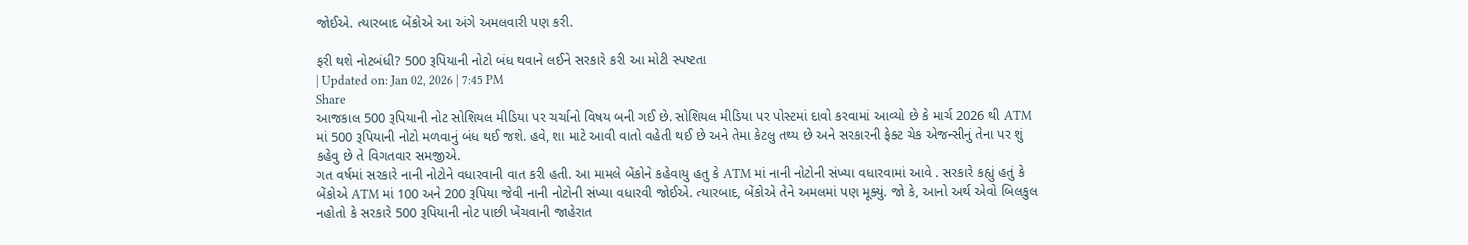જોઈએ. ત્યારબાદ બેંકોએ આ અંગે અમલવારી પણ કરી.

ફરી થશે નોટબંધી? 500 રૂપિયાની નોટો બંધ થવાને લઈને સરકારે કરી આ મોટી સ્પષ્ટતા
| Updated on: Jan 02, 2026 | 7:45 PM
Share
આજકાલ 500 રૂપિયાની નોટ સોશિયલ મીડિયા પર ચર્ચાનો વિષય બની ગઈ છે. સોશિયલ મીડિયા પર પોસ્ટમાં દાવો કરવામાં આવ્યો છે કે માર્ચ 2026 થી ATM માં 500 રૂપિયાની નોટો મળવાનું બંધ થઈ જશે. હવે, શા માટે આવી વાતો વહેતી થઈ છે અને તેમા કેટલુ તથ્ય છે અને સરકારની ફેક્ટ ચેક એજન્સીનું તેના પર શું કહેવુ છે તે વિગતવાર સમજીએ.
ગત વર્ષમાં સરકારે નાની નોટોને વધારવાની વાત કરી હતી. આ મામલે બેંકોને કહેવાયુ હતુ કે ATM માં નાની નોટોની સંખ્યા વધારવામાં આવે . સરકારે કહ્યું હતું કે બેંકોએ ATM માં 100 અને 200 રૂપિયા જેવી નાની નોટોની સંખ્યા વધારવી જોઈએ. ત્યારબાદ, બેંકોએ તેને અમલમાં પણ મૂક્યું. જો કે, આનો અર્થ એવો બિલકુલ નહોતો કે સરકારે 500 રૂપિયાની નોટ પાછી ખેંચવાની જાહેરાત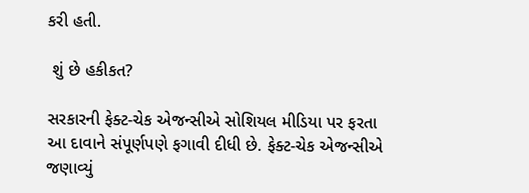કરી હતી.

 શું છે હકીકત?

સરકારની ફેક્ટ-ચેક એજન્સીએ સોશિયલ મીડિયા પર ફરતા આ દાવાને સંપૂર્ણપણે ફગાવી દીધી છે. ફેક્ટ-ચેક એજન્સીએ જણાવ્યું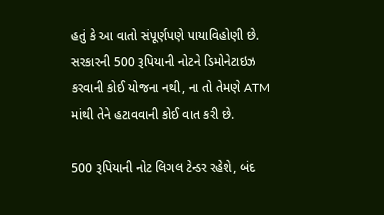હતું કે આ વાતો સંપૂર્ણપણે પાયાવિહોણી છે. સરકારની 500 રૂપિયાની નોટને ડિમોનેટાઇઝ કરવાની કોઈ યોજના નથી, ના તો તેમણે ATM માંથી તેને હટાવવાની કોઈ વાત કરી છે.

500 રૂપિયાની નોટ લિગલ ટેન્ડર રહેશે, બંદ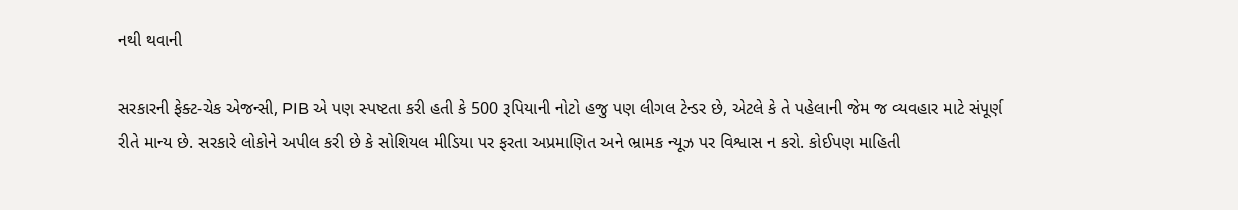નથી થવાની

સરકારની ફેક્ટ-ચેક એજન્સી, PIB એ પણ સ્પષ્ટતા કરી હતી કે 500 રૂપિયાની નોટો હજુ પણ લીગલ ટેન્ડર છે, એટલે કે તે પહેલાની જેમ જ વ્યવહાર માટે સંપૂર્ણ રીતે માન્ય છે. સરકારે લોકોને અપીલ કરી છે કે સોશિયલ મીડિયા પર ફરતા અપ્રમાણિત અને ભ્રામક ન્યૂઝ પર વિશ્વાસ ન કરો. કોઈપણ માહિતી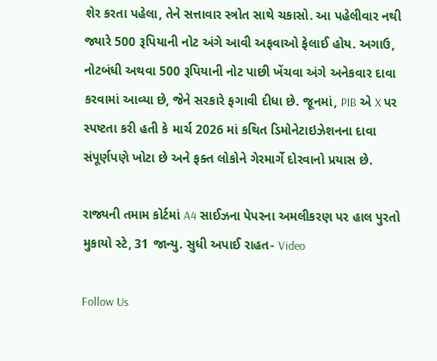શેર કરતા પહેલા, તેને સત્તાવાર સ્ત્રોત સાથે ચકાસો. આ પહેલીવાર નથી જ્યારે 500 રૂપિયાની નોટ અંગે આવી અફવાઓ ફેલાઈ હોય. અગાઉ, નોટબંધી અથવા 500 રૂપિયાની નોટ પાછી ખેંચવા અંગે અનેકવાર દાવા કરવામાં આવ્યા છે, જેને સરકારે ફગાવી દીધા છે. જૂનમાં, PIB એ X પર સ્પષ્ટતા કરી હતી કે માર્ચ 2026 માં કથિત ડિમોનેટાઇઝેશનના દાવા સંપૂર્ણપણે ખોટા છે અને ફક્ત લોકોને ગેરમાર્ગે દોરવાનો પ્રયાસ છે.

રાજ્યની તમામ કોર્ટમાં A4 સાઈઝના પેપરના અમલીકરણ પર હાલ પુરતો મુકાયો સ્ટે, 31 જાન્યુ. સુધી અપાઈ રાહત- Video

Follow Us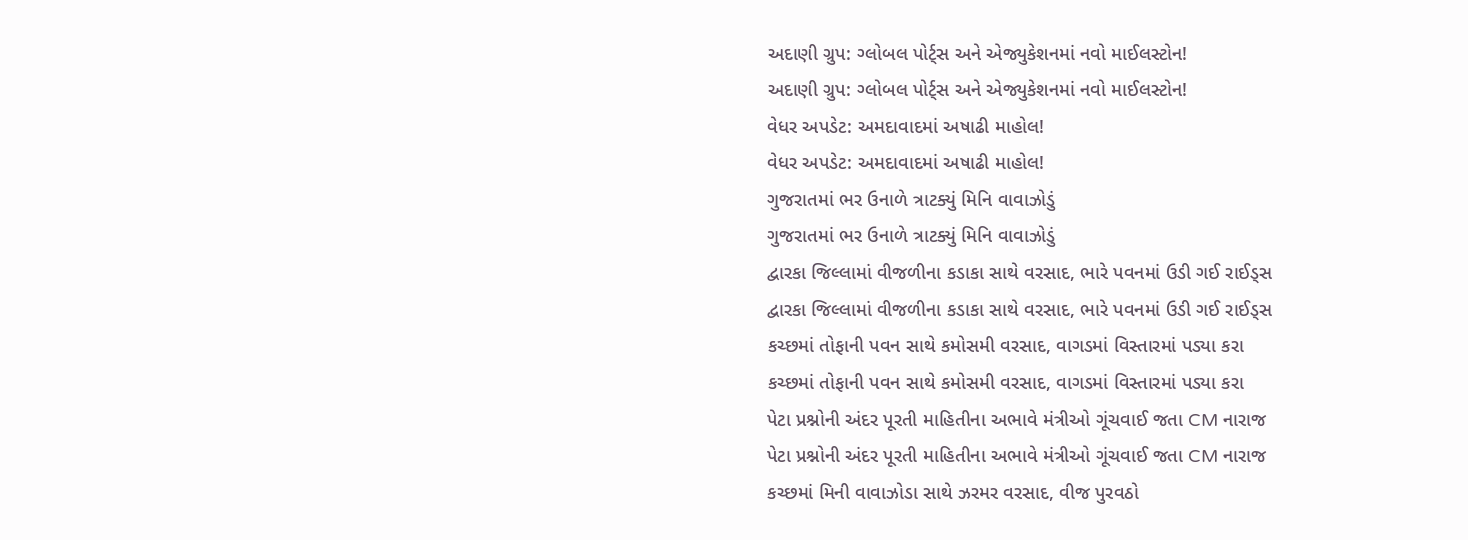અદાણી ગ્રુપ: ગ્લોબલ પોર્ટ્સ અને એજ્યુકેશનમાં નવો માઈલસ્ટોન!
અદાણી ગ્રુપ: ગ્લોબલ પોર્ટ્સ અને એજ્યુકેશનમાં નવો માઈલસ્ટોન!
વેધર અપડેટ: અમદાવાદમાં અષાઢી માહોલ!
વેધર અપડેટ: અમદાવાદમાં અષાઢી માહોલ!
ગુજરાતમાં ભર ઉનાળે ત્રાટક્યું મિનિ વાવાઝોડું
ગુજરાતમાં ભર ઉનાળે ત્રાટક્યું મિનિ વાવાઝોડું
દ્વારકા જિલ્લામાં વીજળીના કડાકા સાથે વરસાદ, ભારે પવનમાં ઉડી ગઈ રાઈડ્સ
દ્વારકા જિલ્લામાં વીજળીના કડાકા સાથે વરસાદ, ભારે પવનમાં ઉડી ગઈ રાઈડ્સ
કચ્છમાં તોફાની પવન સાથે કમોસમી વરસાદ, વાગડમાં વિસ્તારમાં પડ્યા કરા
કચ્છમાં તોફાની પવન સાથે કમોસમી વરસાદ, વાગડમાં વિસ્તારમાં પડ્યા કરા
પેટા પ્રશ્નોની અંદર પૂરતી માહિતીના અભાવે મંત્રીઓ ગૂંચવાઈ જતા CM નારાજ
પેટા પ્રશ્નોની અંદર પૂરતી માહિતીના અભાવે મંત્રીઓ ગૂંચવાઈ જતા CM નારાજ
કચ્છમાં મિની વાવાઝોડા સાથે ઝરમર વરસાદ, વીજ પુરવઠો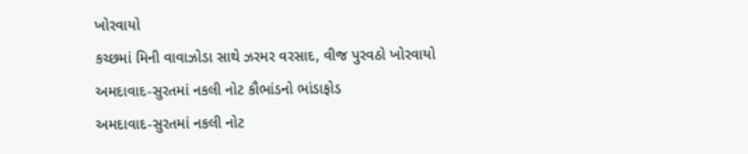ખોરવાયો
કચ્છમાં મિની વાવાઝોડા સાથે ઝરમર વરસાદ, વીજ પુરવઠો ખોરવાયો
અમદાવાદ-સુરતમાં નકલી નોટ કૌભાંડનો ભાંડાફોડ
અમદાવાદ-સુરતમાં નકલી નોટ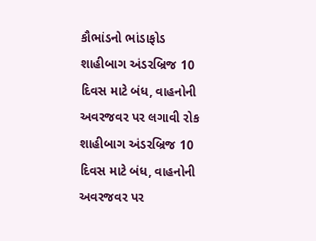કૌભાંડનો ભાંડાફોડ
શાહીબાગ અંડરબ્રિજ 10 દિવસ માટે બંધ, વાહનોની અવરજવર પર લગાવી રોક
શાહીબાગ અંડરબ્રિજ 10 દિવસ માટે બંધ, વાહનોની અવરજવર પર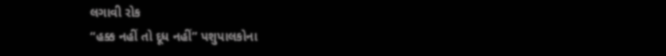લગાવી રોક
“હક્ક નહીં તો દૂધ નહીં” પશુપાલકોના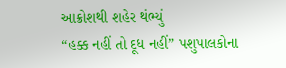આક્રોશથી શહેર થંભ્યું
“હક્ક નહીં તો દૂધ નહીં” પશુપાલકોના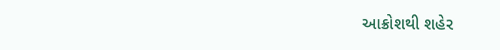આક્રોશથી શહેર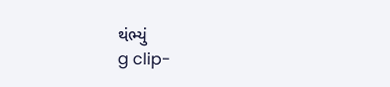થંભ્યું
g clip-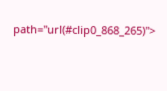path="url(#clip0_868_265)">